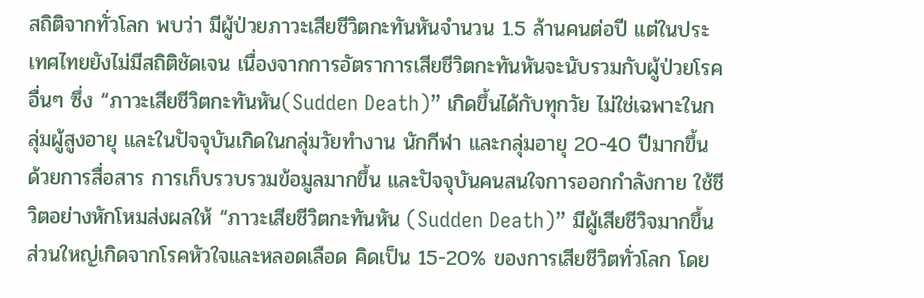สถิติจากทั่วโลก พบว่า มีผู้ป่วยภาวะเสียชีวิตกะทันหันจำนวน 1.5 ล้านคนต่อปี แต่ในประเทศไทยยังไม่มีสถิติชัดเจน เนื่องจากการอัตราการเสียชีวิตกะทันหันจะนับรวมกับผู้ป่วยโรคอื่นๆ ซึ่ง “ภาวะเสียชีวิตกะทันหัน(Sudden Death)” เกิดขึ้นได้กับทุกวัย ไม่ใช่เฉพาะในกลุ่มผู้สูงอายุ และในปัจจุบันเกิดในกลุ่มวัยทำงาน นักกีฬา และกลุ่มอายุ 20-40 ปีมากขึ้น
ด้วยการสื่อสาร การเก็บรวบรวมข้อมูลมากขึ้น และปัจจุบันคนสนใจการออกกำลังกาย ใช้ชีวิตอย่างหักโหมส่งผลให้ “ภาวะเสียชีวิตกะทันหัน (Sudden Death)” มีผู้เสียชีวิจมากขึ้น ส่วนใหญ่เกิดจากโรคหัวใจและหลอดเลือด คิดเป็น 15-20% ของการเสียชีวิตทั่วโลก โดย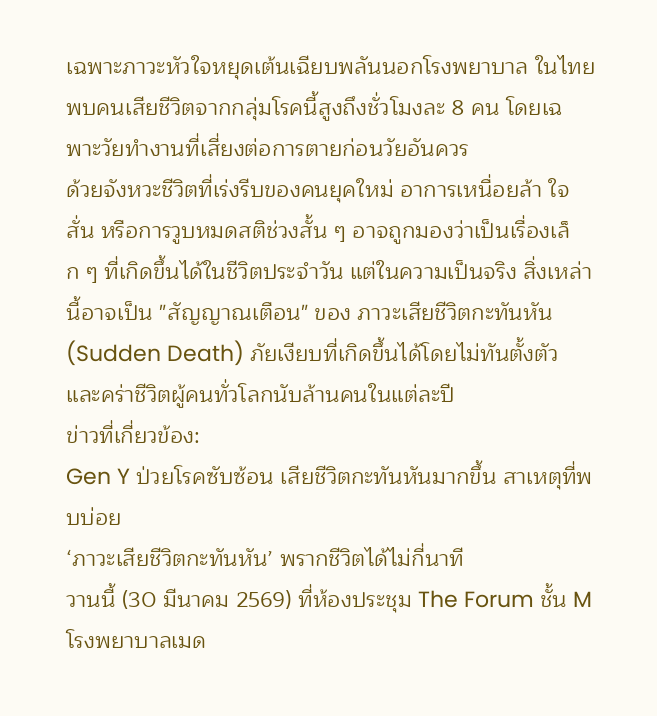เฉพาะภาวะหัวใจหยุดเต้นเฉียบพลันนอกโรงพยาบาล ในไทยพบคนเสียชีวิตจากกลุ่มโรคนี้สูงถึงชั่วโมงละ 8 คน โดยเฉพาะวัยทำงานที่เสี่ยงต่อการตายก่อนวัยอันควร
ด้วยจังหวะชีวิตที่เร่งรีบของคนยุคใหม่ อาการเหนื่อยล้า ใจสั่น หรือการวูบหมดสติช่วงสั้น ๆ อาจถูกมองว่าเป็นเรื่องเล็ก ๆ ที่เกิดขึ้นได้ในชีวิตประจำวัน แต่ในความเป็นจริง สิ่งเหล่านี้อาจเป็น "สัญญาณเตือน" ของ ภาวะเสียชีวิตกะทันหัน (Sudden Death) ภัยเงียบที่เกิดขึ้นได้โดยไม่ทันตั้งตัว และคร่าชีวิตผู้คนทั่วโลกนับล้านคนในแต่ละปี
ข่าวที่เกี่ยวข้อง:
Gen Y ป่วยโรคซับซ้อน เสียชีวิตกะทันหันมากขึ้น สาเหตุที่พบบ่อย
‘ภาวะเสียชีวิตกะทันหัน’ พรากชีวิตได้ไม่กี่นาที
วานนี้ (30 มีนาคม 2569) ที่ห้องประชุม The Forum ชั้น M โรงพยาบาลเมด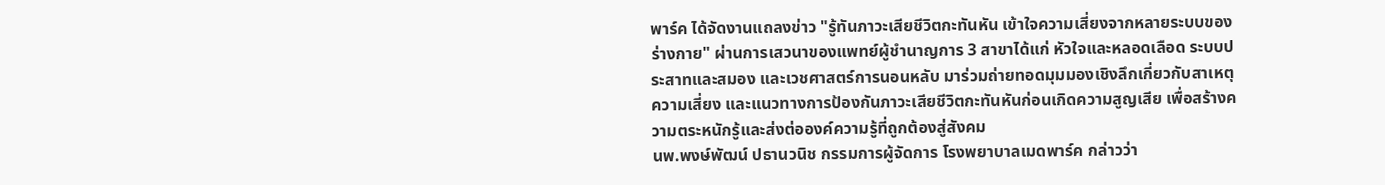พาร์ค ได้จัดงานแถลงข่าว "รู้ทันภาวะเสียชีวิตกะทันหัน เข้าใจความเสี่ยงจากหลายระบบของร่างกาย" ผ่านการเสวนาของแพทย์ผู้ชำนาญการ 3 สาขาได้แก่ หัวใจและหลอดเลือด ระบบประสาทและสมอง และเวชศาสตร์การนอนหลับ มาร่วมถ่ายทอดมุมมองเชิงลึกเกี่ยวกับสาเหตุ ความเสี่ยง และแนวทางการป้องกันภาวะเสียชีวิตกะทันหันก่อนเกิดความสูญเสีย เพื่อสร้างความตระหนักรู้และส่งต่อองค์ความรู้ที่ถูกต้องสู่สังคม
นพ.พงษ์พัฒน์ ปธานวนิช กรรมการผู้จัดการ โรงพยาบาลเมดพาร์ค กล่าวว่า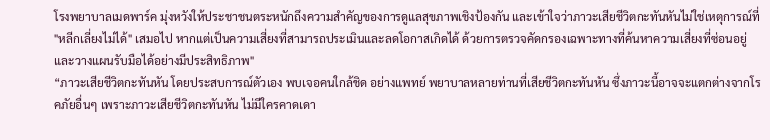โรงพยาบาลเมดพาร์ค มุ่งหวังให้ประชาชนตระหนักถึงความสำคัญของการดูแลสุขภาพเชิงป้องกัน และเข้าใจว่าภาวะเสียชีวิตกะทันหันไม่ใช่เหตุการณ์ที่ "หลีกเลี่ยงไม่ได้" เสมอไป หากแต่เป็นความเสี่ยงที่สามารถประเมินและลดโอกาสเกิดได้ ด้วยการตรวจคัดกรองเฉพาะทางที่ค้นหาความเสี่ยงที่ซ่อนอยู่และวางแผนรับมือได้อย่างมีประสิทธิภาพ"
“ภาวะเสียชีวิตกะทันหัน โดยประสบการณ์ตัวเอง พบเจอคนใกล้ชิด อย่างแพทย์ พยาบาลหลายท่านที่เสียชีวิตกะทันหัน ซึ่งภาวะนี้อาจจะแตกต่างจากโรคภัยอื่นๆ เพราะภาวะเสียชีวิตกะทันหัน ไม่มีใครคาดเดา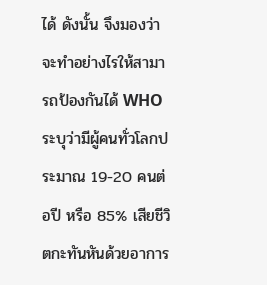ได้ ดังนั้น จึงมองว่าจะทำอย่างไรให้สามารถป้องกันได้ WHO ระบุว่ามีผู้คนทั่วโลกประมาณ 19-20 คนต่อปี หรือ 85% เสียชีวิตกะทันหันด้วยอาการ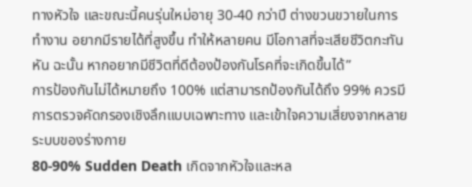ทางหัวใจ และขณะนี้คนรุ่นใหม่อายุ 30-40 กว่าปี ต่างขวนขวายในการทำงาน อยากมีรายได้ที่สูงขึ้น ทำให้หลายคน มีโอกาสที่จะเสียชีวิตกะทันหัน ฉะนั้น หากอยากมีชีวิตที่ดีต้องป้องกันโรคที่จะเกิดขึ้นได้”
การป้องกันไม่ได้หมายถึง 100% แต่สามารถป้องกันได้ถึง 99% ควรมีการตรวจคัดกรองเชิงลึกแบบเฉพาะทาง และเข้าใจความเสี่ยงจากหลายระบบของร่างกาย
80-90% Sudden Death เกิดจากหัวใจและหล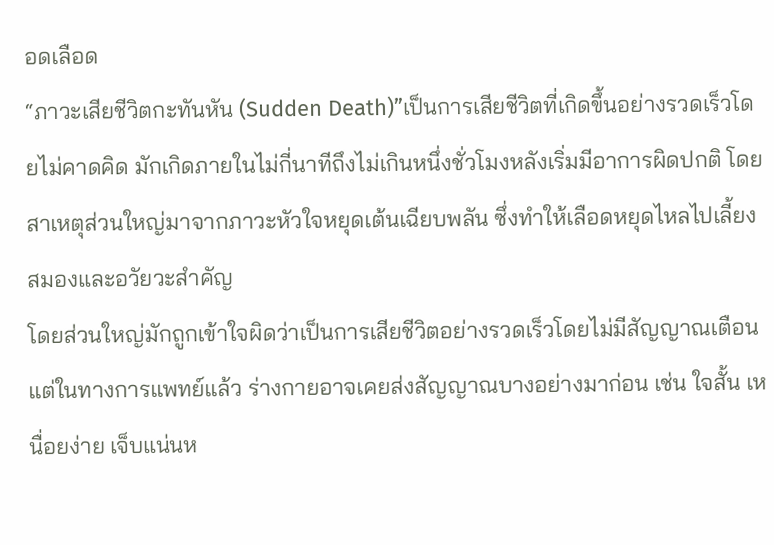อดเลือด
“ภาวะเสียชีวิตกะทันหัน (Sudden Death)”เป็นการเสียชีวิตที่เกิดขึ้นอย่างรวดเร็วโดยไม่คาดคิด มักเกิดภายในไม่กี่นาทีถึงไม่เกินหนึ่งชั่วโมงหลังเริ่มมีอาการผิดปกติ โดยสาเหตุส่วนใหญ่มาจากภาวะหัวใจหยุดเต้นเฉียบพลัน ซึ่งทำให้เลือดหยุดไหลไปเลี้ยงสมองและอวัยวะสำคัญ
โดยส่วนใหญ่มักถูกเข้าใจผิดว่าเป็นการเสียชีวิตอย่างรวดเร็วโดยไม่มีสัญญาณเตือน แต่ในทางการแพทย์แล้ว ร่างกายอาจเคยส่งสัญญาณบางอย่างมาก่อน เช่น ใจสั้น เหนื่อยง่าย เจ็บแน่นห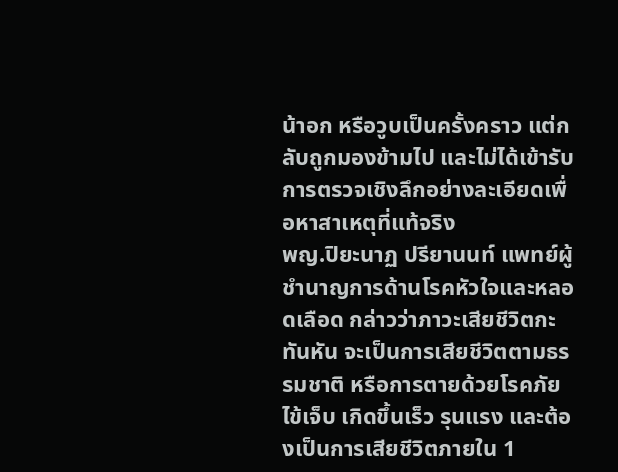น้าอก หรือวูบเป็นครั้งคราว แต่กลับถูกมองข้ามไป และไม่ได้เข้ารับการตรวจเชิงลึกอย่างละเอียดเพื่อหาสาเหตุที่แท้จริง
พญ.ปิยะนาฏ ปรียานนท์ แพทย์ผู้ชำนาญการด้านโรคหัวใจและหลอดเลือด กล่าวว่าภาวะเสียชีวิตกะทันหัน จะเป็นการเสียชีวิตตามธรรมชาติ หรือการตายด้วยโรคภัยไข้เจ็บ เกิดขึ้นเร็ว รุนแรง และต้องเป็นการเสียชีวิตภายใน 1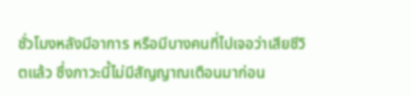ชั่วโมงหลังมีอาการ หรือมีบางคนที่ไปเจอว่าเสียชีวิตแล้ว ซึ่งภาวะนี้ไม่มีสัญญาณเตือนมาก่อน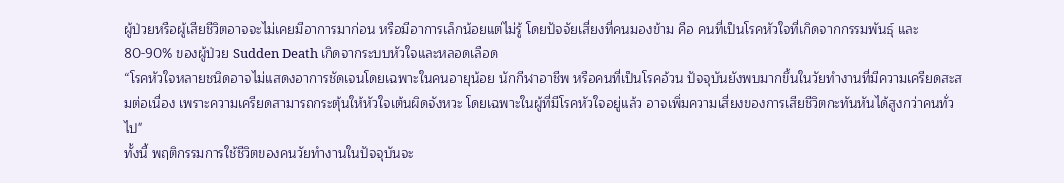ผู้ป่วยหรือผู้เสียชีวิตอาจจะไม่เคยมีอาการมาก่อน หรือมีอาการเล็กน้อยแต่ไม่รู้ โดยปัจจัยเสี่ยงที่คนมองข้าม คือ คนที่เป็นโรคหัวใจที่เกิดจากกรรมพันธุ์ และ80-90% ของผู้ป่วย Sudden Death เกิดจากระบบหัวใจและหลอดเลือด
“โรคหัวใจหลายชนิดอาจไม่แสดงอาการชัดเจนโดยเฉพาะในคนอายุน้อย นักกีฬาอาชีพ หรือคนที่เป็นโรคอ้วน ปัจจุบันยังพบมากขึ้นในวัยทำงานที่มีความเครียดสะสมต่อเนื่อง เพราะความเครียดสามารถกระตุ้นให้หัวใจเต้นผิดจังหวะ โดยเฉพาะในผู้ที่มีโรคหัวใจอยู่แล้ว อาจเพิ่มความเสี่ยงของการเสียชีวิตกะทันหันได้สูงกว่าคนทั่วไป"
ทั้งนี้ พฤติกรรมการใช้ชีวิตของคนวัยทำงานในปัจจุบันจะ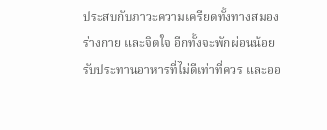ประสบกับภาวะความเครียดทั้งทางสมอง ร่างกาย และจิตใจ อีกทั้งจะพักผ่อนน้อย รับประทานอาหารที่ไม่ดีเท่าที่ควร และออ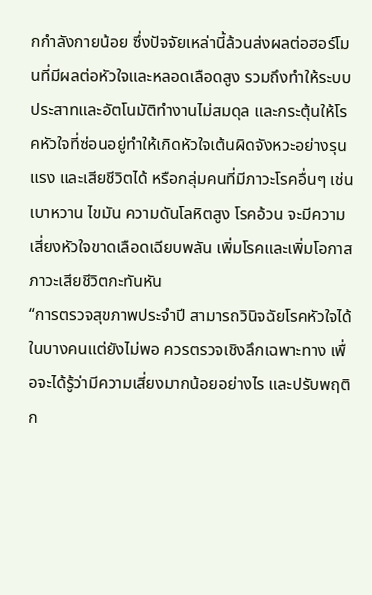กกำลังกายน้อย ซึ่งปัจจัยเหล่านี้ล้วนส่งผลต่อฮอร์โมนที่มีผลต่อหัวใจและหลอดเลือดสูง รวมถึงทำให้ระบบประสาทและอัตโนมัติทำงานไม่สมดุล และกระตุ้นให้โรคหัวใจที่ซ่อนอยู่ทำให้เกิดหัวใจเต้นผิดจังหวะอย่างรุนแรง และเสียชีวิตได้ หรือกลุ่มคนที่มีภาวะโรคอื่นๆ เช่น เบาหวาน ไขมัน ความดันโลหิตสูง โรคอ้วน จะมีความเสี่ยงหัวใจขาดเลือดเฉียบพลัน เพิ่มโรคและเพิ่มโอกาสภาวะเสียชีวิตกะทันหัน
“การตรวจสุขภาพประจำปี สามารถวินิจฉัยโรคหัวใจได้ในบางคนแต่ยังไม่พอ ควรตรวจเชิงลึกเฉพาะทาง เพื่อจะได้รู้ว่ามีความเสี่ยงมากน้อยอย่างไร และปรับพฤติก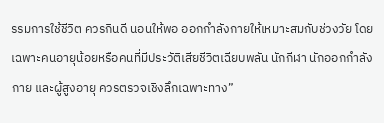รรมการใช้ชีวิต ควรกินดี นอนให้พอ ออกกำลังกายให้เหมาะสมกับช่วงวัย โดยเฉพาะคนอายุน้อยหรือคนที่มีประวัติเสียชีวิตเฉียบพลัน นักกีฬา นักออกกำลังกาย และผู้สูงอายุ ควรตรวจเชิงลึกเฉพาะทาง”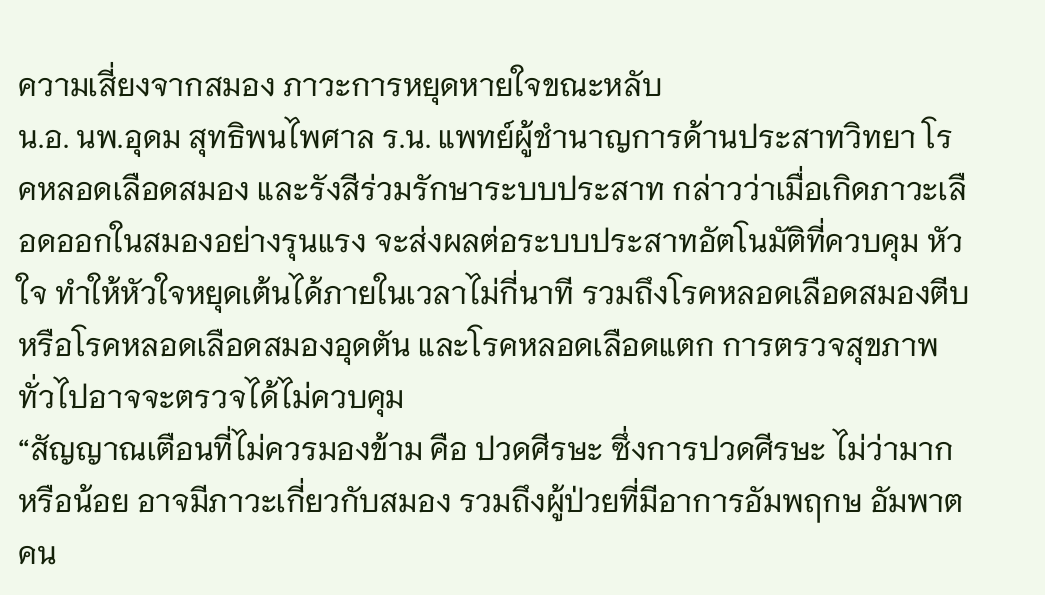ความเสี่ยงจากสมอง ภาวะการหยุดหายใจขณะหลับ
น.อ. นพ.อุดม สุทธิพนไพศาล ร.น. แพทย์ผู้ชำนาญการด้านประสาทวิทยา โรคหลอดเลือดสมอง และรังสีร่วมรักษาระบบประสาท กล่าวว่าเมื่อเกิดภาวะเลือดออกในสมองอย่างรุนแรง จะส่งผลต่อระบบประสาทอัตโนมัติที่ควบคุม หัวใจ ทำให้หัวใจหยุดเต้นได้ภายในเวลาไม่กี่นาที รวมถึงโรคหลอดเลือดสมองตีบ หรือโรคหลอดเลือดสมองอุดตัน และโรคหลอดเลือดแตก การตรวจสุขภาพทั่วไปอาจจะตรวจได้ไม่ควบคุม
“สัญญาณเตือนที่ไม่ควรมองข้าม คือ ปวดศีรษะ ซึ่งการปวดศีรษะ ไม่ว่ามากหรือน้อย อาจมีภาวะเกี่ยวกับสมอง รวมถึงผู้ป่วยที่มีอาการอัมพฤกษ อัมพาต คน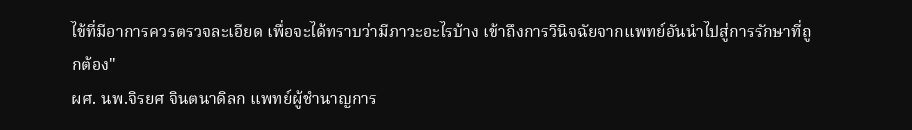ไข้ที่มีอาการควรตรวจละเอียด เพื่อจะได้ทราบว่ามีภาวะอะไรบ้าง เข้าถึงการวินิจฉัยจากแพทย์อันนำไปสู่การรักษาที่ถูกต้อง"
ผศ. นพ.จิรยศ จินตนาดิลก แพทย์ผู้ชำนาญการ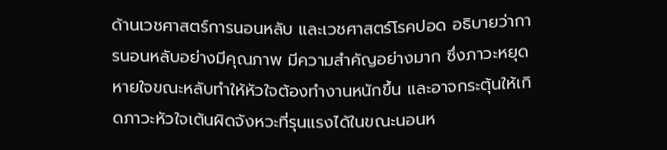ด้านเวชศาสตร์การนอนหลับ และเวชศาสตร์โรคปอด อธิบายว่าการนอนหลับอย่างมีคุณภาพ มีความสำคัญอย่างมาก ซึ่งภาวะหยุดหายใจขณะหลับทำให้หัวใจต้องทำงานหนักขึ้น และอาจกระตุ้นให้เกิดภาวะหัวใจเต้นผิดจังหวะที่รุนแรงได้ในขณะนอนห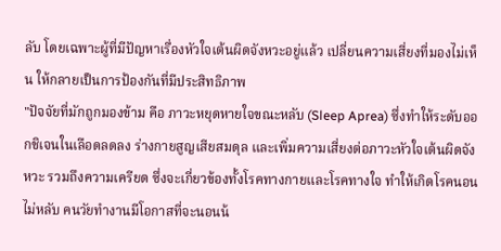ลับ โดยเฉพาะผู้ที่มีปัญหาเรื่องหัวใจเต้นผิดจังหวะอยู่แล้ว เปลี่ยนความเสี่ยงที่มองไม่เห็น ให้กลายเป็นการป้องกันที่มีประสิทธิภาพ
"ปัจจัยที่มักถูกมองข้าม คือ ภาวะหยุดหายใจขณะหลับ (Sleep Aprea) ซึ่งทำให้ระดับออกชิเจนในเลือดลดลง ร่างกายสูญเสียสมดุล และเพิ่มความเสี่ยงต่อภาวะหัวใจเต้นผิดจังหวะ รวมถึงความเครียด ซึ่งจะเกี่ยวข้องทั้งโรคทางกายและโรคทางใจ ทำให้เกิดโรคนอนไม่หลับ คนวัยทำงานมีโอกาสที่จะนอนน้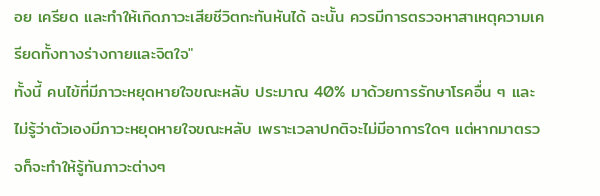อย เครียด และทำให้เกิดภาวะเสียชีวิตกะทันหันได้ ฉะนั้น ควรมีการตรวจหาสาเหตุความเครียดทั้งทางร่างกายและจิตใจ"
ทั้งนี้ คนไข้ที่มีภาวะหยุดหายใจขณะหลับ ประมาณ 40% มาด้วยการรักษาโรคอื่น ๆ และไม่รู้ว่าตัวเองมีภาวะหยุดหายใจขณะหลับ เพราะเวลาปกติจะไม่มีอาการใดๆ แต่หากมาตรวจก็จะทำให้รู้ทันภาวะต่างๆ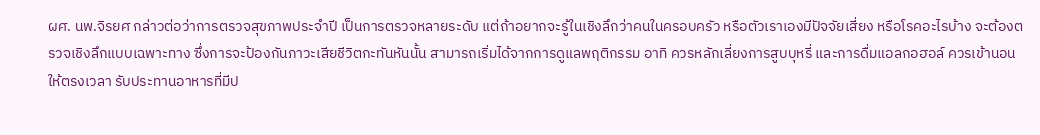ผศ. นพ.จิรยศ กล่าวต่อว่าการตรวจสุขภาพประจำปี เป็นการตรวจหลายระดับ แต่ถ้าอยากจะรู้ในเชิงลึกว่าคนในครอบครัว หรือตัวเราเองมีปัจจัยเสี่ยง หรือโรคอะไรบ้าง จะต้องตรวจเชิงลึกแบบเฉพาะทาง ซึ่งการจะป้องกันภาวะเสียชีวิตกะทันหันนั้น สามารถเริ่มได้จากการดูแลพฤติกรรม อาทิ ควรหลักเลี่ยงการสูบบุหรี่ และการดื่มแอลกอฮอล์ ควรเข้านอนให้ตรงเวลา รับประทานอาหารที่มีป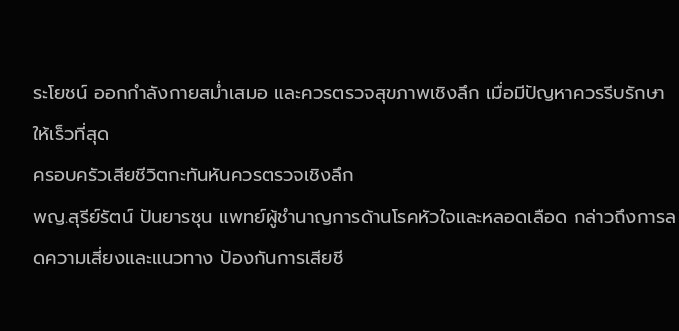ระโยชน์ ออกกำลังกายสม่ำเสมอ และควรตรวจสุขภาพเชิงลึก เมื่อมีปัญหาควรรีบรักษาให้เร็วที่สุด
ครอบครัวเสียชีวิตกะทันหันควรตรวจเชิงลึก
พญ.สุรีย์รัตน์ ปันยารชุน แพทย์ผู้ชำนาญการด้านโรคหัวใจและหลอดเลือด กล่าวถึงการลดความเสี่ยงและแนวทาง ป้องกันการเสียชี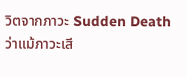วิตจากภาวะ Sudden Death ว่าแม้ภาวะเสี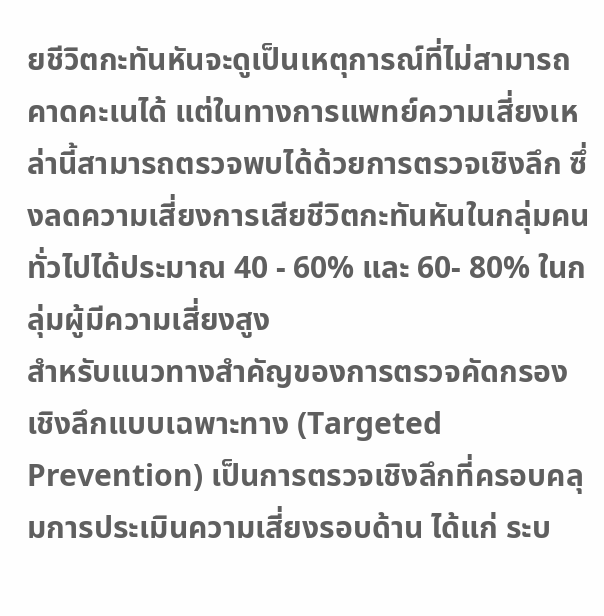ยชีวิตกะทันหันจะดูเป็นเหตุการณ์ที่ไม่สามารถคาดคะเนได้ แต่ในทางการแพทย์ความเสี่ยงเหล่านี้สามารถตรวจพบได้ด้วยการตรวจเชิงลึก ซึ่งลดความเสี่ยงการเสียชีวิตกะทันหันในกลุ่มคนทั่วไปได้ประมาณ 40 - 60% และ 60- 80% ในกลุ่มผู้มีความเสี่ยงสูง
สำหรับแนวทางสำคัญของการตรวจคัดกรองเชิงลึกแบบเฉพาะทาง (Targeted Prevention) เป็นการตรวจเชิงลึกที่ครอบคลุมการประเมินความเสี่ยงรอบด้าน ได้แก่ ระบ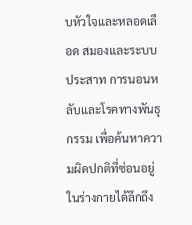บหัวใจและหลอดเลือด สมองและระบบประสาท การนอนหลับและโรคทางพันธุกรรม เพื่อค้นหาความผิดปกติที่ซ่อนอยู่ในร่างกายได้ลึกถึง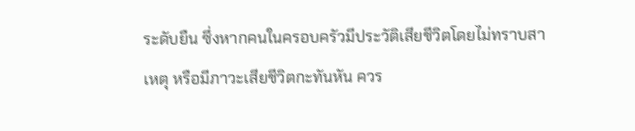ระดับยืน ซึ่งหากคนในครอบครัวมีประวัติเสียชีวิตโดยไม่ทราบสาเหตุ หรือมีภาวะเสียชีวิตกะทันหัน ควร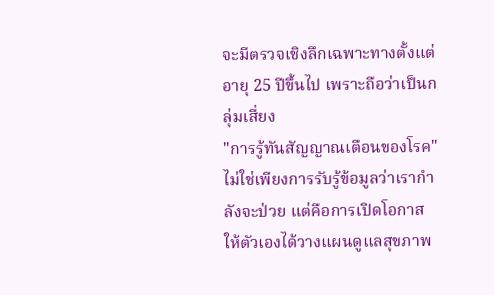จะมีตรวจเชิงลึกเฉพาะทางตั้งแต่อายุ 25 ปีขึ้นไป เพราะถือว่าเป็นกลุ่มเสี่ยง
"การรู้ทันสัญญาณเตือนของโรค" ไม่ใช่เพียงการรับรู้ข้อมูลว่าเรากำลังจะป่วย แต่คือการเปิดโอกาสให้ตัวเองได้วางแผนดูแลสุขภาพ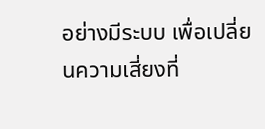อย่างมีระบบ เพื่อเปลี่ยนความเสี่ยงที่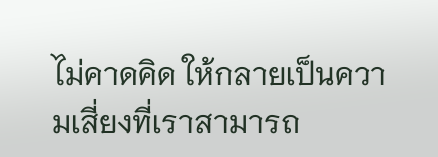ไม่คาดคิด ให้กลายเป็นความเสี่ยงที่เราสามารถ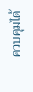ควบคุมได้